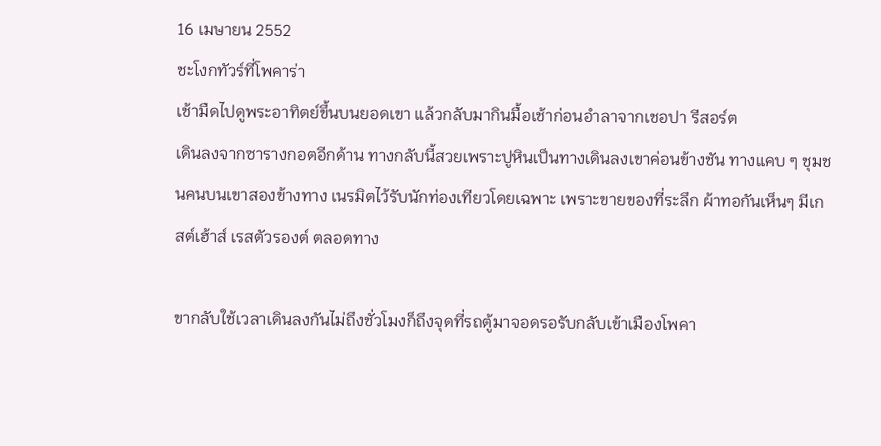16 เมษายน 2552
ชะโงกทัวร์ที่โพคาร่า
เช้ามืดไปดูพระอาทิตย์ขึ้นบนยอดเขา แล้วกลับมากินมื้อเช้าก่อนอำลาจากเชอปา รีสอร์ต
เดินลงจากซารางกอตอีกด้าน ทางกลับนี้สวยเพราะปูหินเป็นทางเดินลงเขาค่อนข้างชัน ทางแคบ ๆ ชุมชนคนบนเขาสองข้างทาง เนรมิตไว้รับนักท่องเทียวโดยเฉพาะ เพราะขายของที่ระลึก ผ้าทอกันเห็นๆ มีเกสต์เฮ้าส์ เรสตัวรองต์ ตลอดทาง

ขากลับใช้เวลาเดินลงกันไม่ถึงชั่วโมงก็ถึงจุดที่รถตู้มาจอดรอรับกลับเข้าเมืองโพคา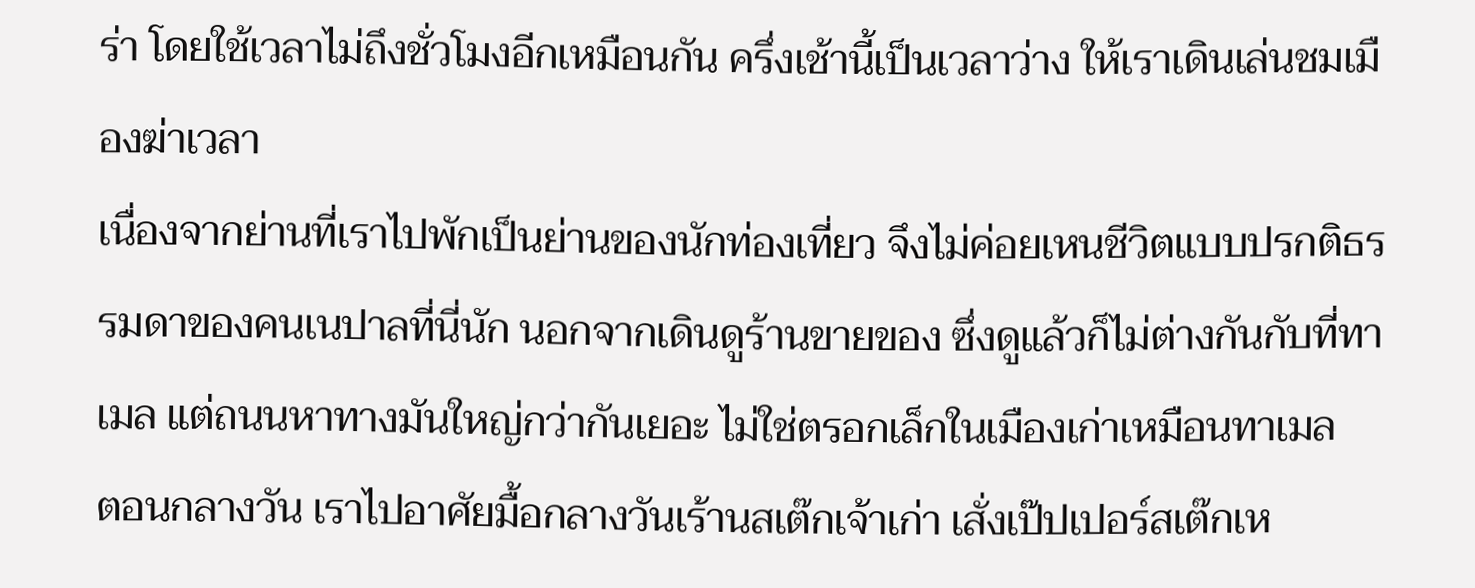ร่า โดยใช้เวลาไม่ถึงชั่วโมงอีกเหมือนกัน ครึ่งเช้านี้เป็นเวลาว่าง ให้เราเดินเล่นชมเมืองฆ่าเวลา
เนื่องจากย่านที่เราไปพักเป็นย่านของนักท่องเที่ยว จึงไม่ค่อยเหนชีวิตแบบปรกติธรรมดาของคนเนปาลที่นี่นัก นอกจากเดินดูร้านขายของ ซึ่งดูแล้วก็ไม่ต่างกันกับที่ทาเมล แต่ถนนหาทางมันใหญ่กว่ากันเยอะ ไม่ใช่ตรอกเล็กในเมืองเก่าเหมือนทาเมล
ตอนกลางวัน เราไปอาศัยมื้อกลางวันเร้านสเต๊กเจ้าเก่า เสั่งเป๊ปเปอร์สเต๊กเห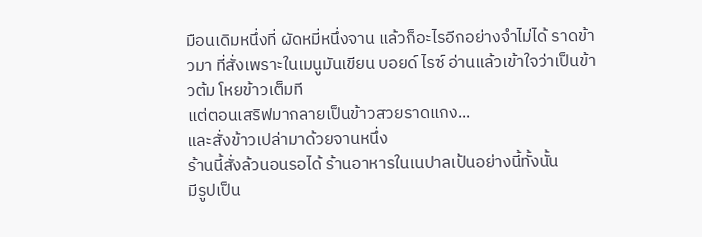มือนเดิมหนึ่งที่ ผัดหมี่หนึ่งจาน แล้วก็อะไรอีกอย่างจำไม่ได้ ราดข้าวมา ที่สั่งเพราะในเมนูมันเขียน บอยด์ ไรซ์ อ่านแล้วเข้าใจว่าเป็นข้าวต้ม โหยข้าวเต็มที
แต่ตอนเสริฟมากลายเป็นข้าวสวยราดแกง...
และสั่งข้าวเปล่ามาด้วยจานหนึ่ง
ร้านนี้สั่งล้วนอนรอได้ ร้านอาหารในเนปาลเป้นอย่างนี้ทั้งนั้น
มีรูปเป็น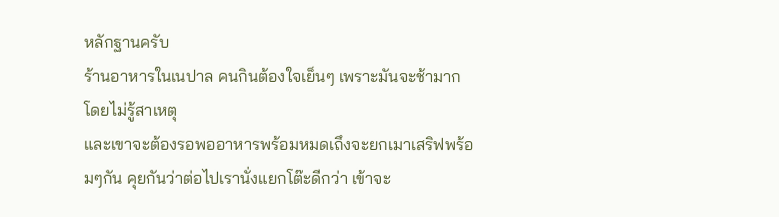หลักฐานครับ
ร้านอาหารในเนปาล คนกินต้องใจเย็นๆ เพราะมันจะช้ามากโดยไม่รู้สาเหตุ
และเขาจะต้องรอพออาหารพร้อมหมดเถึงจะยกเมาเสริฟพร้อมๆกัน คุยกันว่าต่อไปเรานั่งแยกโต๊ะดีกว่า เข้าจะ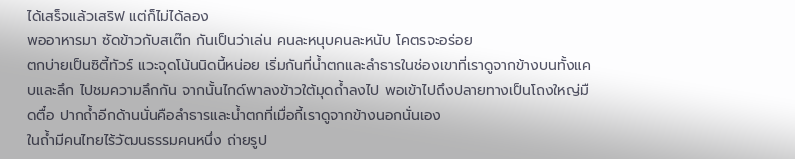ได้เสร็จแล้วเสริฟ แต่ก็ไม่ได้ลอง
พออาหารมา ซัดข้าวกับสเต๊ก กันเป็นว่าเล่น คนละหนุบคนละหนับ โคตรจะอร่อย
ตกบ่ายเป็นซิตี้ทัวร์ แวะจุดโน้นนิดนี้หน่อย เริ่มกันที่น้ำตกและลำธารในช่องเขาที่เราดูจากข้างบนทั้งแคบและลึก ไปชมความลึกกัน จากนั้นไกด์พาลงข้าวใต้มุดถ้ำลงไป พอเข้าไปถึงปลายทางเป็นโถงใหญ่มืดตื๋อ ปากถ้ำอีกด้านนั่นคือลำธารและน้ำตกที่เมื่อกี้เราดูจากข้างนอกนั่นเอง
ในถ้ำมีคนไทยไร้วัฒนธรรมคนหนึ่ง ถ่ายรูป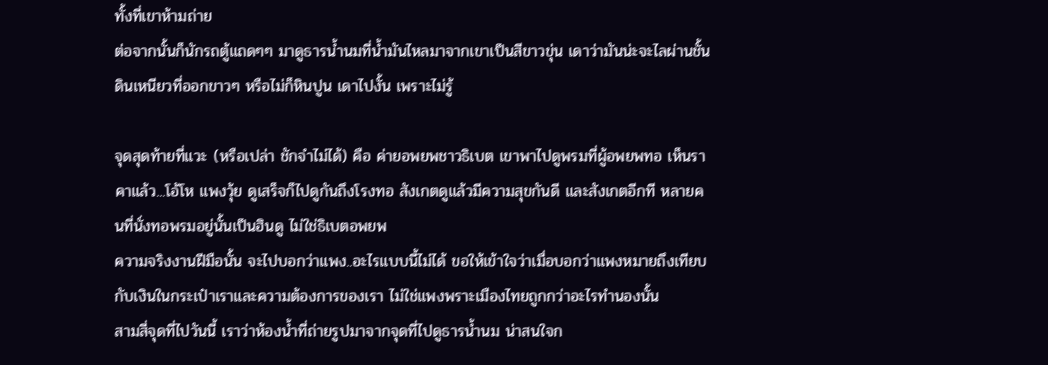ทั้งที่เขาห้ามถ่าย
ต่อจากนั้นก็นักรถตู้แถดๆๆ มาดูธารน้ำนมที่น้ำมันไหลมาจากเขาเป็นสีขาวขุ่น เดาว่ามันน่ะจะไลผ่านชั้นดินเหนียวที่ออกขาวๆ หรือไม่ก็หินปูน เดาไปงั้น เพราะไม่รู้

จุดสุดท้ายที่แวะ (หรือเปล่า ชักจำไม่ได้) คือ ค่ายอพยพชาวธิเบต เขาพาไปดูพรมที่ผู้อพยพทอ เห็นราคาแล้ว...โอ้โห แพงวุ้ย ดูเสร็จก็ไปดูกันถึงโรงทอ สังเกตดูแล้วมีความสุขกันดี และสังเกตอีกที หลายคนที่นั่งทอพรมอยู่นั้นเป็นฮินดู ไม่ใช่ธิเบตอพยพ
ความจริงงานฝีมือนั้น จะไปบอกว่าแพง..อะไรแบบนี้ไม่ได้ ขอให้เข้าใจว่าเมื่อบอกว่าแพงหมายถึงเทียบกับเงินในกระเป๋าเราและความต้องการของเรา ไม่ใช่แพงพราะเมืองไทยถูกกว่าอะไรทำนองนั้น
สามสี่จุดที่ไปวันนี้ เราว่าห้องน้ำที่ถ่ายรูปมาจากจุดที่ไปดูธารน้ำนม น่าสนใจก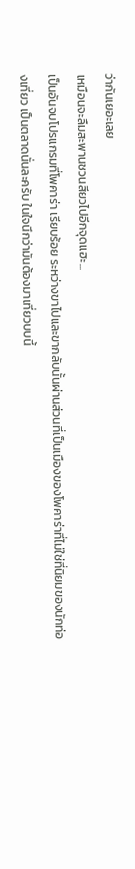ว่ากันเยอะเลย
เหมือนจะลืมสะพานชวนสียวไปอีกจุดแฮะ...
เป็นอันจบโปรแกรมที่โพคาร่า เรียบร้อย ระหว่างขาไปและขากลับนั้นผ่านส่วนที่เป็นเมืองของโพคาร่าที่ไม่ใช่ที่นิยมของนักท่องเที่ยว เป็นตลาดนั่นละครับ ในใจนึกว่ามันต้องมาเที่ยวบบนี้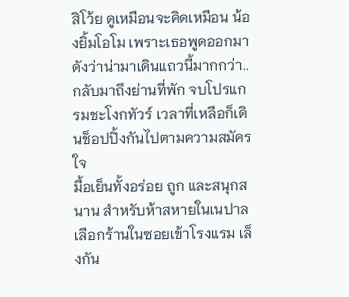สิโว้ย ดูเหมือนจะคิดเหมือน น้องยิ้มโอโม เพราะเธอพูดออกมาดังว่าน่ามาเดินแถวนี้มากกว่า..
กลับมาถึงย่านที่พัก จบโปรแกรมชะโงกทัวร์ เวลาที่เหลือก็เดินช็อปปิ้งกันไปตามความสมัครใจ
มื้อเย็นทั้งอร่อย ถูก และสนุกสนาน สำหรับห้าสหายในเนปาล เลือกร้านในซอยเข้าโรงแรม เล็งกัน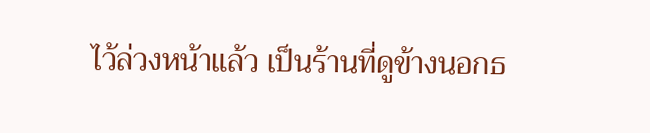ไว้ล่วงหน้าแล้ว เป็นร้านที่ดูข้างนอกธ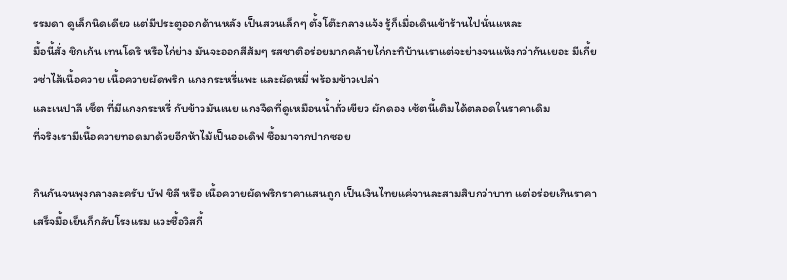รรมดา ดูเล็กนิดเดียว แต่มีประตูออกด้านหลัง เป็นสวนเล็กๆ ตั้งโต๊ะกลางแจ้ง รู้ก็เมื่อเดินเข้าร้านไปนั่นแหละ
มื้อนี้สั่ง ชิกเก้น เทนโดริ หรือไก่ย่าง มันจะออกสีส้มๆ รสชาติอร่อยมากคล้ายไก่กะทิบ้านเราแต่จะย่างจนแห้งกว่ากันเยอะ มีเกี้ยวซ่าไส้เนื้อควาย เนื้อควายผัดพริก แกงกระหรี่แพะ และผัดหมี่ พร้อมข้าวเปล่า
และเนปาลี เซ็ต ที่มีแกงกระหรี่ กับข้าวมันเนย แกงจืดที่ดูเหมือนน้ำถั่วเขียว ผักดอง เซ้ตนี้เติมได้ตลอดในราคาเดิม
ที่จริงเรามีเนื้อควายทอดมาด้วยอีกห้าไม้เป็นออเดิฟ ซื้อมาจากปากซอย

กินกันจนพุงกลางละครับ บัฟ ชิลี หรือ เนื้อควายผัดพริกราคาแสนถูก เป็นเงินไทยแค่จานละสามสิบกว่าบาท แต่อร่อยเกินราคา
เสร็จมื้อเย็นก็กลับโรงแรม แวะซื้อวิสกี้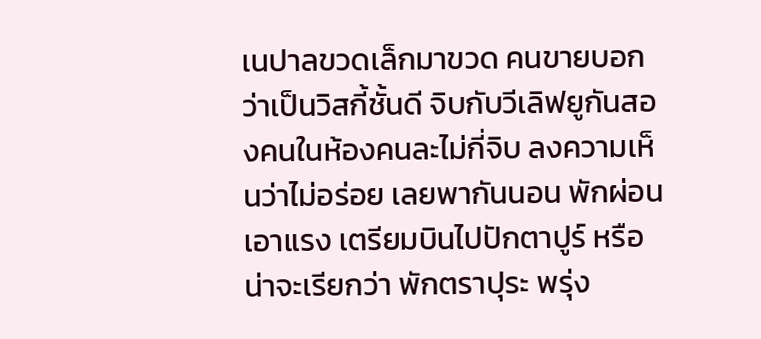เนปาลขวดเล็กมาขวด คนขายบอกว่าเป็นวิสกี้ชั้นดี จิบกับวีเลิฟยูกันสองคนในห้องคนละไม่กี่จิบ ลงความเห็นว่าไม่อร่อย เลยพากันนอน พักผ่อนเอาแรง เตรียมบินไปปักตาปูร์ หรือ น่าจะเรียกว่า พักตราปุระ พรุ่ง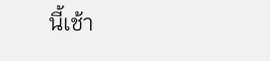นี้เช้า